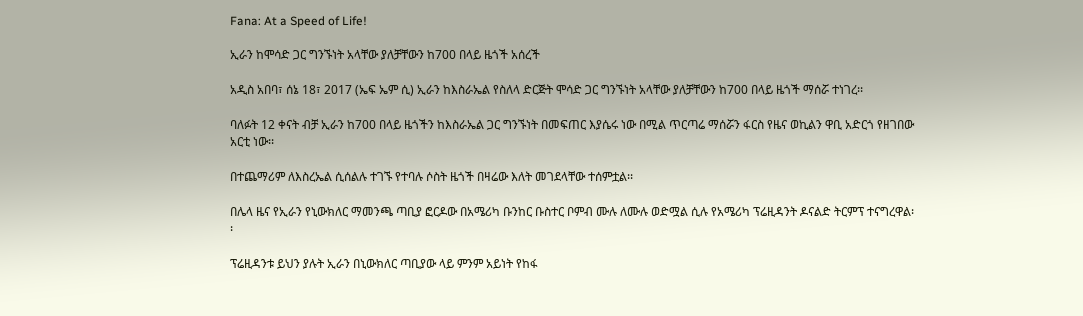Fana: At a Speed of Life!

ኢራን ከሞሳድ ጋር ግንኙነት አላቸው ያለቻቸውን ከ700 በላይ ዜጎች አሰረች

አዲስ አበባ፣ ሰኔ 18፣ 2017 (ኤፍ ኤም ሲ) ኢራን ከእስራኤል የስለላ ድርጅት ሞሳድ ጋር ግንኙነት አላቸው ያለቻቸውን ከ700 በላይ ዜጎች ማሰሯ ተነገረ፡፡

ባለፉት 12 ቀናት ብቻ ኢራን ከ700 በላይ ዜጎችን ከእስራኤል ጋር ግንኙነት በመፍጠር እያሴሩ ነው በሚል ጥርጣሬ ማሰሯን ፋርስ የዜና ወኪልን ዋቢ አድርጎ የዘገበው አርቲ ነው፡፡

በተጨማሪም ለእስረኤል ሲሰልሉ ተገኙ የተባሉ ሶስት ዜጎች በዛሬው እለት መገደላቸው ተሰምቷል፡፡

በሌላ ዜና የኢራን የኒውክለር ማመንጫ ጣቢያ ፎርዶው በአሜሪካ ቡንከር ቡስተር ቦምብ ሙሉ ለሙሉ ወድሟል ሲሉ የአሜሪካ ፕሬዚዳንት ዶናልድ ትርምፕ ተናግረዋል፡፡

ፕሬዚዳንቱ ይህን ያሉት ኢራን በኒውክለር ጣቢያው ላይ ምንም አይነት የከፋ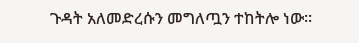ጉዳት አለመድረሱን መግለጧን ተከትሎ ነው፡፡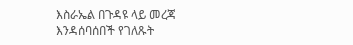እስራኤል በጉዳዩ ላይ መረጃ እንዳሰባሰበች የገለጹት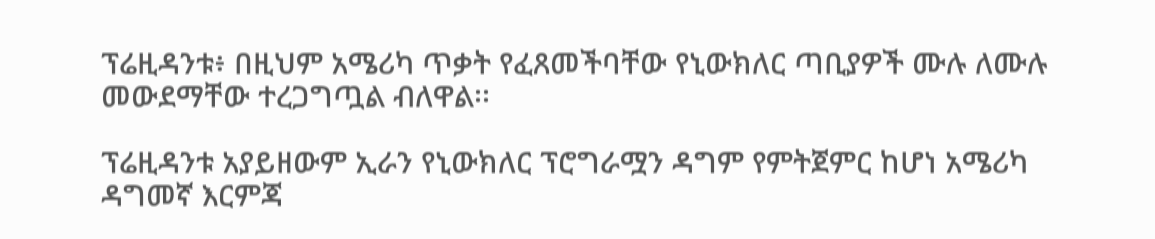ፕሬዚዳንቱ፥ በዚህም አሜሪካ ጥቃት የፈጸመችባቸው የኒውክለር ጣቢያዎች ሙሉ ለሙሉ መውደማቸው ተረጋግጧል ብለዋል፡፡

ፕሬዚዳንቱ አያይዘውም ኢራን የኒውክለር ፕሮግራሟን ዳግም የምትጀምር ከሆነ አሜሪካ ዳግመኛ እርምጃ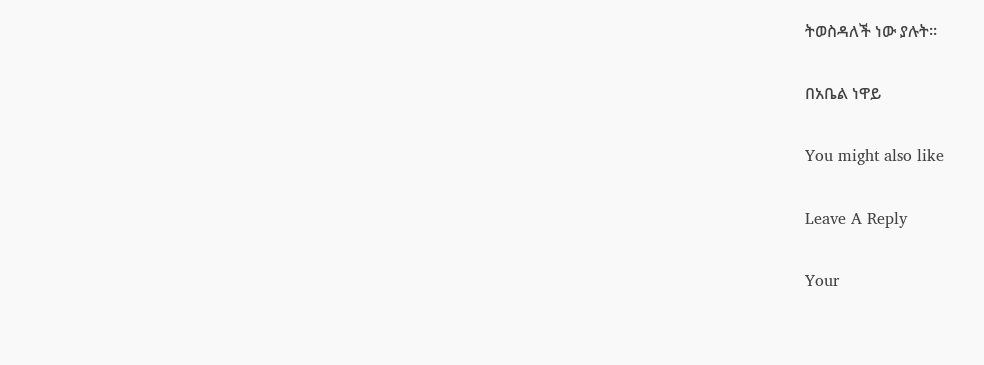ትወስዳለች ነው ያሉት፡፡

በአቤል ነዋይ

You might also like

Leave A Reply

Your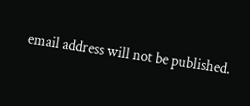email address will not be published.